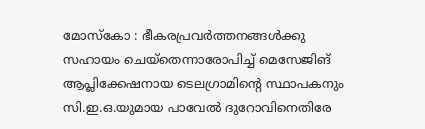മോസ്കോ : ഭീകരപ്രവർത്തനങ്ങൾക്കു സഹായം ചെയ്തെന്നാരോപിച്ച് മെസേജിങ് ആപ്ലിക്കേഷനായ ടെലഗ്രാമിന്റെ സ്ഥാപകനും സി.ഇ.ഒ.യുമായ പാവേൽ ദുറോവിനെതിരേ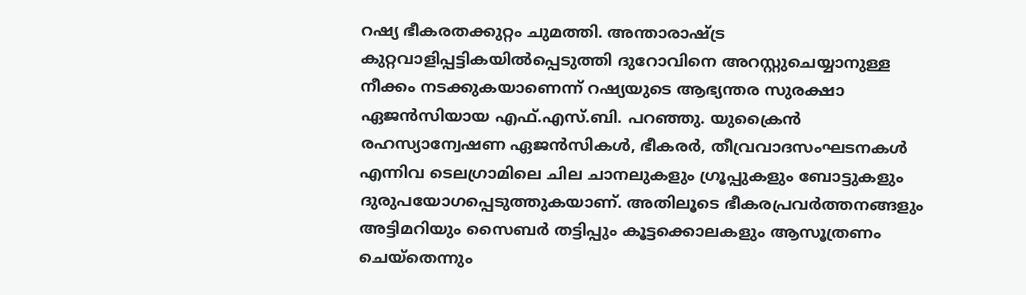റഷ്യ ഭീകരതക്കുറ്റം ചുമത്തി. അന്താരാഷ്ട്ര കുറ്റവാളിപ്പട്ടികയിൽപ്പെടുത്തി ദുറോവിനെ അറസ്റ്റുചെയ്യാനുള്ള നീക്കം നടക്കുകയാണെന്ന് റഷ്യയുടെ ആഭ്യന്തര സുരക്ഷാ ഏജൻസിയായ എഫ്.എസ്.ബി. പറഞ്ഞു. യുക്രൈൻ രഹസ്യാന്വേഷണ ഏജൻസികൾ, ഭീകരർ, തീവ്രവാദസംഘടനകൾ എന്നിവ ടെലഗ്രാമിലെ ചില ചാനലുകളും ഗ്രൂപ്പുകളും ബോട്ടുകളും ദുരുപയോഗപ്പെടുത്തുകയാണ്. അതിലൂടെ ഭീകരപ്രവർത്തനങ്ങളും അട്ടിമറിയും സൈബർ തട്ടിപ്പും കൂട്ടക്കൊലകളും ആസൂത്രണം ചെയ്തെന്നും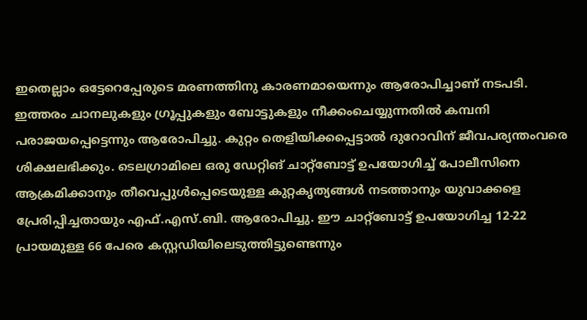ഇതെല്ലാം ഒട്ടേറെപ്പേരുടെ മരണത്തിനു കാരണമായെന്നും ആരോപിച്ചാണ് നടപടി.
ഇത്തരം ചാനലുകളും ഗ്രൂപ്പുകളും ബോട്ടുകളും നീക്കംചെയ്യുന്നതിൽ കമ്പനി പരാജയപ്പെട്ടെന്നും ആരോപിച്ചു. കുറ്റം തെളിയിക്കപ്പെട്ടാൽ ദുറോവിന് ജീവപര്യന്തംവരെ ശിക്ഷലഭിക്കും. ടെലഗ്രാമിലെ ഒരു ഡേറ്റിങ് ചാറ്റ്ബോട്ട് ഉപയോഗിച്ച് പോലീസിനെ ആക്രമിക്കാനും തീവെപ്പുൾപ്പെടെയുള്ള കുറ്റകൃത്യങ്ങൾ നടത്താനും യുവാക്കളെ പ്രേരിപ്പിച്ചതായും എഫ്.എസ്.ബി. ആരോപിച്ചു. ഈ ചാറ്റ്ബോട്ട് ഉപയോഗിച്ച 12-22 പ്രായമുള്ള 66 പേരെ കസ്റ്റഡിയിലെടുത്തിട്ടുണ്ടെന്നും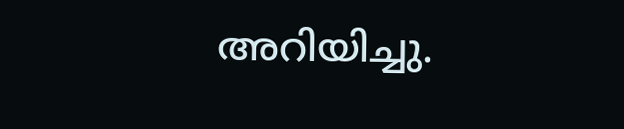അറിയിച്ചു.